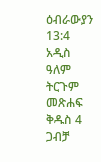ዕብራውያን 13:4 አዲስ ዓለም ትርጉም መጽሐፍ ቅዱስ 4 ጋብቻ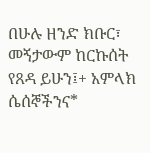በሁሉ ዘንድ ክቡር፣ መኝታውም ከርኩሰት የጸዳ ይሁን፤+ አምላክ ሴሰኞችንና*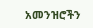አመንዝሮችን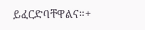ይፈርድባቸዋልና።+